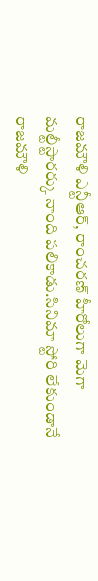రాజమౌళి ఎన్టీఆర్, రాంచరణ్ హీరోలుగా మెగా మల్టీస్టారర్కు నాంది పలికాడు.సినిమా స్టోరి లేకుండానే రాజమౌళి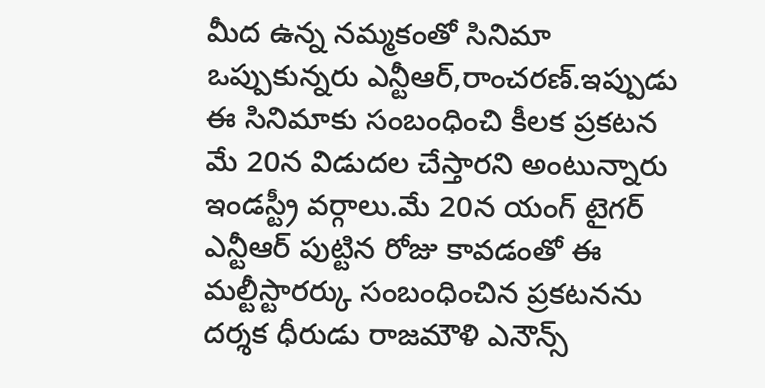మీద ఉన్న నమ్మకంతో సినిమా ఒప్పుకున్నరు ఎన్టీఆర్,రాంచరణ్.ఇప్పుడు ఈ సినిమాకు సంబంధించి కీలక ప్రకటన మే 20న విడుదల చేస్తారని అంటున్నారు ఇండస్ట్రీ వర్గాలు.మే 20న యంగ్ టైగర్ ఎన్టీఆర్ పుట్టిన రోజు కావడంతో ఈ మల్టీస్టారర్కు సంబంధించిన ప్రకటనను దర్శక ధీరుడు రాజమౌళి ఎనౌన్స్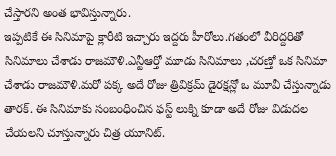చేస్తారని అంత భావిస్తున్నారు.
ఇప్పటికే ఈ సినిమాపై క్లారీటి ఇచ్చారు ఇద్దరు హీరోలు.గతంలో వీరిద్దరితో సినిమాలు చేశాడు రాజమౌళి.ఎన్టీఆర్తో మూడు సినిమాలు ,చరణ్తో ఒక సినిమా చేశాడు రాజమౌళి.మరో పక్క అదే రోజు త్రివిక్రమ్ డైరక్షన్లో ఒ మూవీ చేస్తున్నాడు తారక్. ఈ సినిమాకు సంబంధించిన ఫస్ట్ లుక్ని కూడా అదే రోజు విడుదల చేయలని చూస్తున్నారు చిత్ర యూనిట్.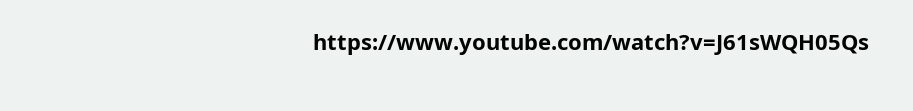https://www.youtube.com/watch?v=J61sWQH05Qs